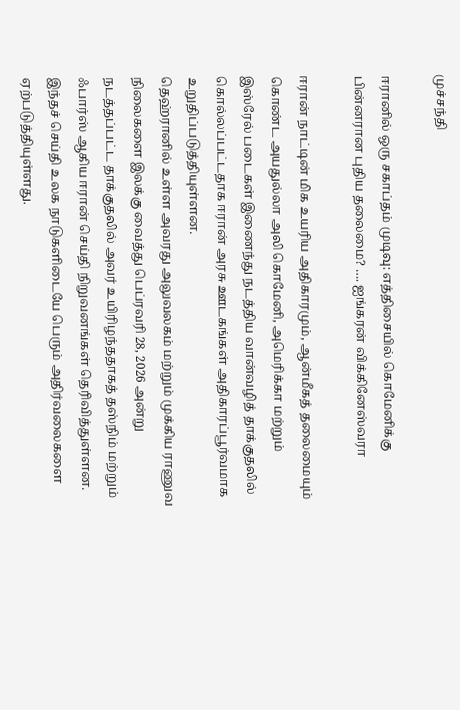முச்சந்தி

ஈரானில் ஒரு சகாப்தம் முடிவு: எத்திசையில் கொமேனிக்கு பின்னரான புதிய தலைமை? …. ஐங்கரன் விக்கினேஸ்வரா

ஈரான் நாட்டின் மிக உயரிய அதிகாரமும், ஆன்மீகத் தலைமையும் கொண்ட அயதுல்லா அலி கொமேனி, அமெரிக்கா மற்றும் இஸ்ரேல் படைகள் இணைந்து நடத்திய வான்வழித் தாக்குதலில் கொல்லப்பட்டதாக ஈரான் அரசு ஊடகங்கள் அதிகாரப்பூர்வமாக உறுதிப்படுத்தியுள்ளன.
தெஹ்ரானில் உள்ள அவரது அலுவலகம் மற்றும் முக்கிய ராணுவ நிலைகளை இலக்கு வைத்து பெப்ரவரி 28, 2026 அன்று நடத்தப்பட்ட தாக்குதலில் அவர் உயிரிழந்ததாகத் தஸ்நிம் மற்றும் ஃபார்ஸ் ஆகிய ஈரான் செய்தி நிறுவனங்கள் தெரிவித்துள்ளன. இந்தச் செய்தி உலக நாடுகளிடையே பெரும் அதிர்வலைகளை ஏற்படுத்தியுள்ளது.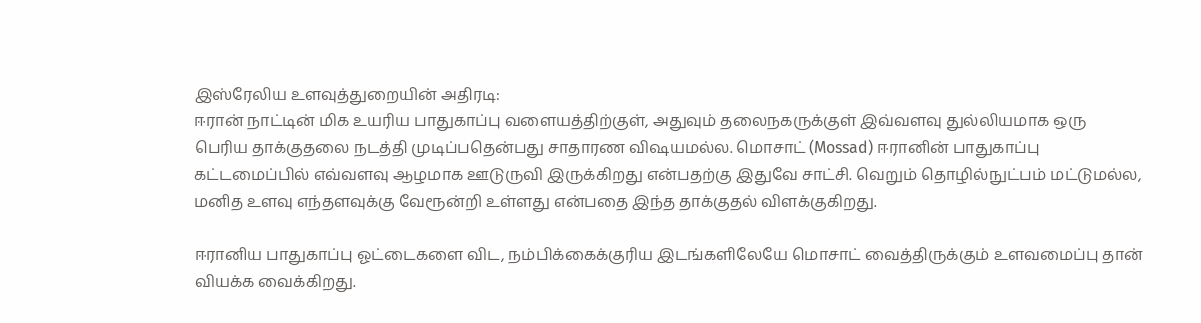இஸ்ரேலிய உளவுத்துறையின் அதிரடி:
ஈரான் நாட்டின் மிக உயரிய பாதுகாப்பு வளையத்திற்குள், அதுவும் தலைநகருக்குள் இவ்வளவு துல்லியமாக ஒரு பெரிய தாக்குதலை நடத்தி முடிப்பதென்பது சாதாரண விஷயமல்ல. மொசாட் (Mossad) ஈரானின் பாதுகாப்பு கட்டமைப்பில் எவ்வளவு ஆழமாக ஊடுருவி இருக்கிறது என்பதற்கு இதுவே சாட்சி. வெறும் தொழில்நுட்பம் மட்டுமல்ல, மனித உளவு எந்தளவுக்கு வேரூன்றி உள்ளது என்பதை இந்த தாக்குதல் விளக்குகிறது.

ஈரானிய பாதுகாப்பு ஓட்டைகளை விட, நம்பிக்கைக்குரிய இடங்களிலேயே மொசாட் வைத்திருக்கும் உளவமைப்பு தான் வியக்க வைக்கிறது.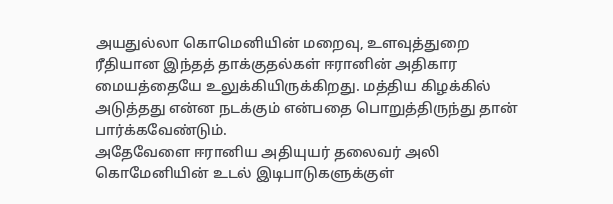அயதுல்லா கொமெனியின் மறைவு, உளவுத்துறை ரீதியான இந்தத் தாக்குதல்கள் ஈரானின் அதிகார மையத்தையே உலுக்கியிருக்கிறது. மத்திய கிழக்கில் அடுத்தது என்ன நடக்கும் என்பதை பொறுத்திருந்து தான் பார்க்கவேண்டும்.
அதேவேளை ஈரானிய அதியுயர் தலைவர் அலி கொமேனியின் உடல் இடிபாடுகளுக்குள்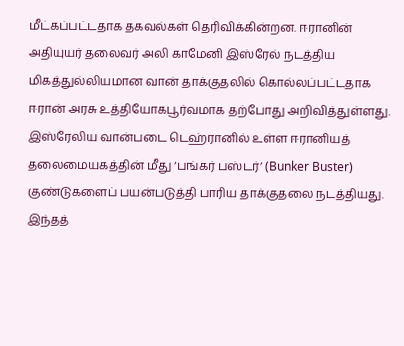மீட்கப்பட்டதாக தகவல்கள் தெரிவிக்கின்றன. ஈரானின் அதியுயர் தலைவர் அலி காமேனி இஸ்ரேல் நடத்திய மிகத்துல்லியமான வான் தாக்குதலில் கொல்லப்பட்டதாக ஈரான் அரசு உத்தியோகபூர்வமாக தற்போது அறிவித்துள்ளது.
இஸ்ரேலிய வான்படை டெஹ்ரானில் உள்ள ஈரானியத் தலைமையகத்தின் மீது ‘பங்கர் பஸ்டர்’ (Bunker Buster) குண்டுகளைப் பயன்படுத்தி பாரிய தாக்குதலை நடத்தியது. இந்தத்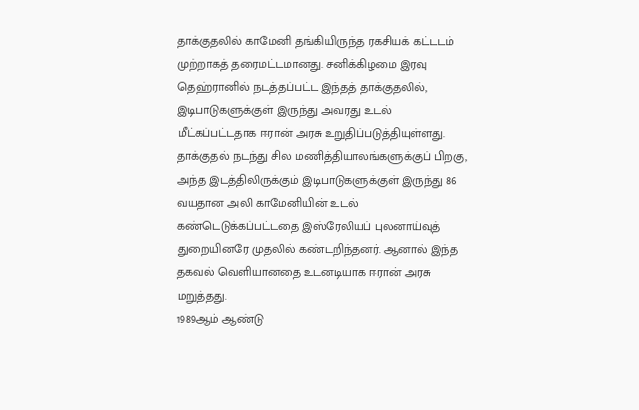தாக்குதலில் காமேனி தங்கியிருந்த ரகசியக் கட்டடம் முற்றாகத் தரைமட்டமானது. சனிக்கிழமை இரவு தெஹ்ரானில் நடத்தப்பட்ட இந்தத் தாக்குதலில், இடிபாடுகளுக்குள் இருந்து அவரது உடல் மீட்கப்பட்டதாக ஈரான் அரசு உறுதிப்படுத்தியுள்ளது.
தாக்குதல் நடந்து சில மணித்தியாலங்களுக்குப் பிறகு, அந்த இடத்திலிருக்கும் இடிபாடுகளுக்குள் இருந்து 86 வயதான அலி காமேனியின் உடல் கண்டெடுக்கப்பட்டதை இஸ்ரேலியப் புலனாய்வுத் துறையினரே முதலில் கண்டறிந்தனர். ஆனால் இந்த தகவல் வெளியானதை உடனடியாக ஈரான் அரசு மறுத்தது.
1989ஆம் ஆண்டு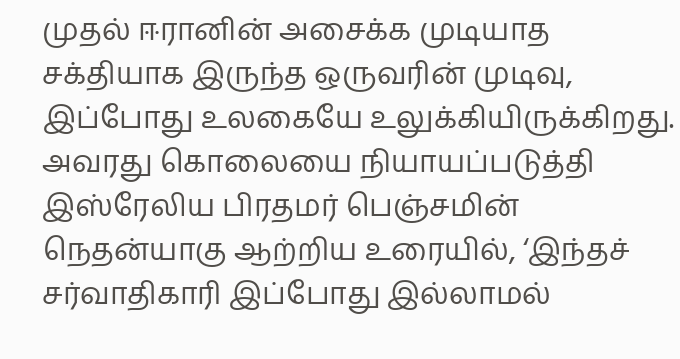முதல் ஈரானின் அசைக்க முடியாத சக்தியாக இருந்த ஒருவரின் முடிவு, இப்போது உலகையே உலுக்கியிருக்கிறது. அவரது கொலையை நியாயப்படுத்தி இஸ்ரேலிய பிரதமர் பெஞ்சமின் நெதன்யாகு ஆற்றிய உரையில், ‘இந்தச் சர்வாதிகாரி இப்போது இல்லாமல்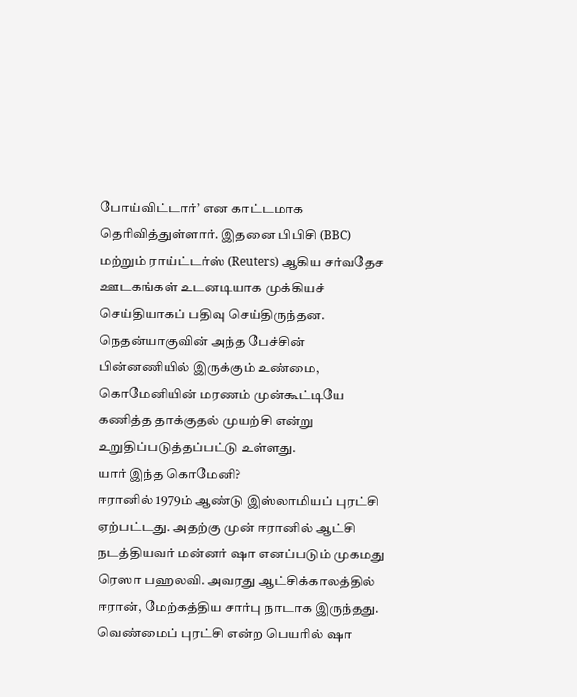போய்விட்டார்’ என காட்டமாக தெரிவித்துள்ளார். இதனை பிபிசி (BBC) மற்றும் ராய்ட்டர்ஸ் (Reuters) ஆகிய சர்வதேச ஊடகங்கள் உடனடியாக முக்கியச் செய்தியாகப் பதிவு செய்திருந்தன.
நெதன்யாகுவின் அந்த பேச்சின் பின்னணியில் இருக்கும் உண்மை, கொமேனியின் மரணம் முன்கூட்டியே கணித்த தாக்குதல் முயற்சி என்று உறுதிப்படுத்தப்பட்டு உள்ளது.
யார் இந்த கொமேனி?
ஈரானில் 1979ம் ஆண்டு இஸ்லாமியப் புரட்சி ஏற்பட்டது. அதற்கு முன் ஈரானில் ஆட்சி நடத்தியவர் மன்னர் ஷா எனப்படும் முகமது ரெஸா பஹலவி. அவரது ஆட்சிக்காலத்தில் ஈரான், மேற்கத்திய சார்பு நாடாக இருந்தது.
வெண்மைப் புரட்சி என்ற பெயரில் ஷா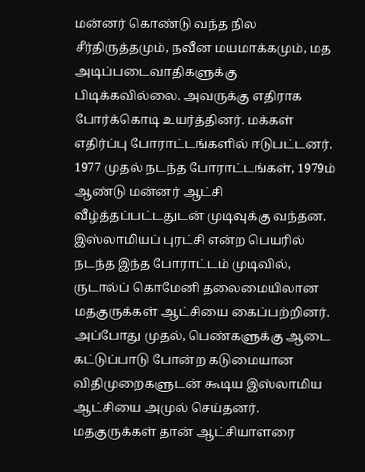மன்னர் கொண்டு வந்த நில சீர்திருத்தமும், நவீன மயமாக்கமும், மத அடிப்படைவாதிகளுக்கு பிடிக்கவில்லை. அவருக்கு எதிராக போர்க்கொடி உயர்த்தினர். மக்கள் எதிர்ப்பு போராட்டங்களில் ஈடுபட்டனர். 1977 முதல் நடந்த போராட்டங்கள், 1979ம் ஆண்டு மன்னர் ஆட்சி வீழ்த்தப்பட்டதுடன் முடிவுக்கு வந்தன.
இஸ்லாமியப் புரட்சி என்ற பெயரில் நடந்த இந்த போராட்டம் முடிவில், ருடால்ப் கொமேனி தலைமையிலான மதகுருக்கள் ஆட்சியை கைப்பற்றினர். அப்போது முதல், பெண்களுக்கு ஆடை கட்டுப்பாடு போன்ற கடுமையான விதிமுறைகளுடன் கூடிய இஸ்லாமிய ஆட்சியை அமுல் செய்தனர். மதகுருக்கள் தான் ஆட்சியாளரை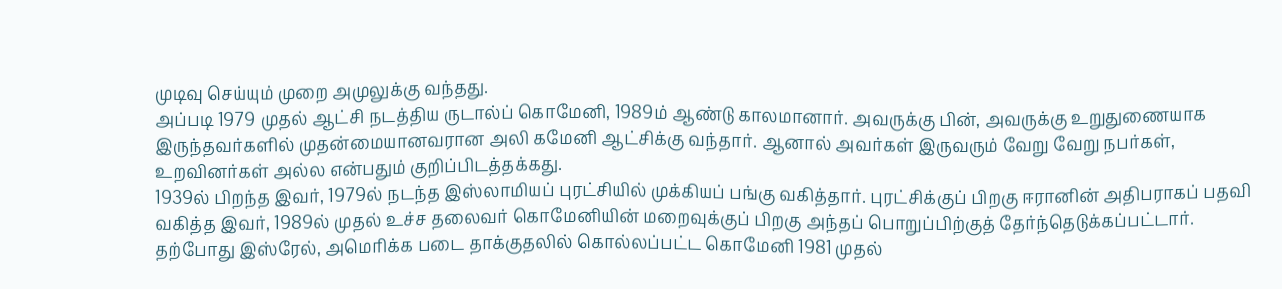முடிவு செய்யும் முறை அமுலுக்கு வந்தது.
அப்படி 1979 முதல் ஆட்சி நடத்திய ருடால்ப் கொமேனி, 1989ம் ஆண்டு காலமானார். அவருக்கு பின், அவருக்கு உறுதுணையாக இருந்தவர்களில் முதன்மையானவரான அலி கமேனி ஆட்சிக்கு வந்தார். ஆனால் அவர்கள் இருவரும் வேறு வேறு நபர்கள், உறவினர்கள் அல்ல என்பதும் குறிப்பிடத்தக்கது.
1939ல் பிறந்த இவர், 1979ல் நடந்த இஸ்லாமியப் புரட்சியில் முக்கியப் பங்கு வகித்தார். புரட்சிக்குப் பிறகு ஈரானின் அதிபராகப் பதவி வகித்த இவர், 1989ல் முதல் உச்ச தலைவர் கொமேனியின் மறைவுக்குப் பிறகு அந்தப் பொறுப்பிற்குத் தேர்ந்தெடுக்கப்பட்டார்.
தற்போது இஸ்ரேல், அமெரிக்க படை தாக்குதலில் கொல்லப்பட்ட கொமேனி 1981 முதல்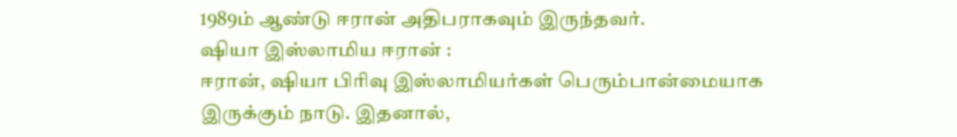1989ம் ஆண்டு ஈரான் அதிபராகவும் இருந்தவர்.
ஷியா இஸ்லாமிய ஈரான் :
ஈரான், ஷியா பிரிவு இஸ்லாமியர்கள் பெரும்பான்மையாக இருக்கும் நாடு. இதனால்,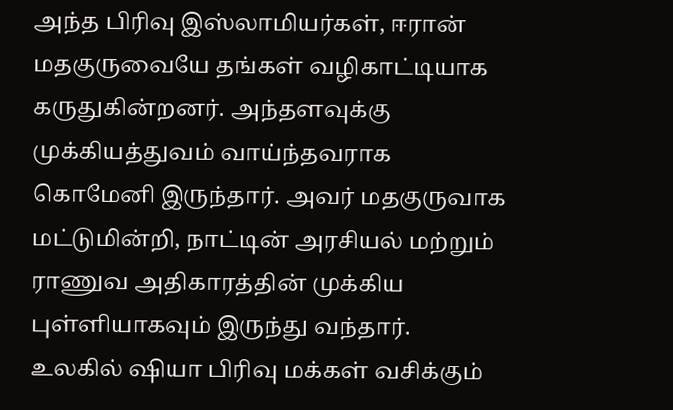அந்த பிரிவு இஸ்லாமியர்கள், ஈரான் மதகுருவையே தங்கள் வழிகாட்டியாக கருதுகின்றனர். அந்தளவுக்கு முக்கியத்துவம் வாய்ந்தவராக கொமேனி இருந்தார். அவர் மதகுருவாக மட்டுமின்றி, நாட்டின் அரசியல் மற்றும் ராணுவ அதிகாரத்தின் முக்கிய புள்ளியாகவும் இருந்து வந்தார்.
உலகில் ஷியா பிரிவு மக்கள் வசிக்கும்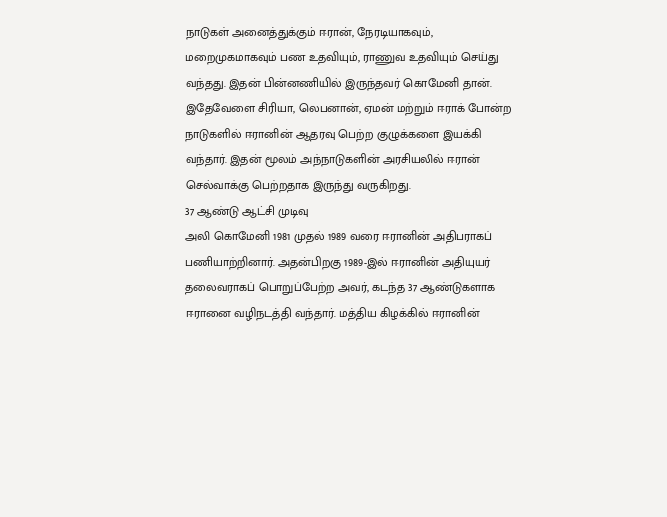நாடுகள் அனைத்துக்கும் ஈரான், நேரடியாகவும், மறைமுகமாகவும் பண உதவியும், ராணுவ உதவியும் செய்து வந்தது. இதன் பின்னணியில் இருந்தவர் கொமேனி தான். இதேவேளை சிரியா, லெபனான், ஏமன் மற்றும் ஈராக் போன்ற நாடுகளில் ஈரானின் ஆதரவு பெற்ற குழுக்களை இயக்கி வந்தார். இதன் மூலம் அந்நாடுகளின் அரசியலில் ஈரான் செல்வாக்கு பெற்றதாக இருந்து வருகிறது.
37 ஆண்டு ஆட்சி முடிவு
அலி கொமேனி 1981 முதல் 1989 வரை ஈரானின் அதிபராகப் பணியாற்றினார். அதன்பிறகு 1989-இல் ஈரானின் அதியுயர் தலைவராகப் பொறுப்பேற்ற அவர், கடந்த 37 ஆண்டுகளாக ஈரானை வழிநடத்தி வந்தார். மத்திய கிழக்கில் ஈரானின்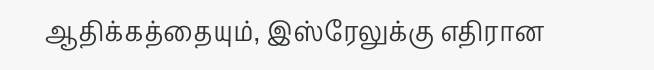ஆதிக்கத்தையும், இஸ்ரேலுக்கு எதிரான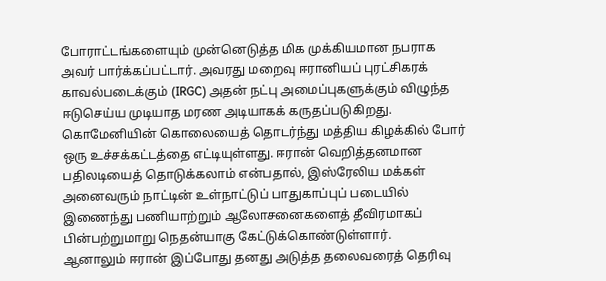போராட்டங்களையும் முன்னெடுத்த மிக முக்கியமான நபராக அவர் பார்க்கப்பட்டார். அவரது மறைவு ஈரானியப் புரட்சிகரக் காவல்படைக்கும் (IRGC) அதன் நட்பு அமைப்புகளுக்கும் விழுந்த ஈடுசெய்ய முடியாத மரண அடியாகக் கருதப்படுகிறது.
கொமேனியின் கொலையைத் தொடர்ந்து மத்திய கிழக்கில் போர் ஒரு உச்சக்கட்டத்தை எட்டியுள்ளது. ஈரான் வெறித்தனமான பதிலடியைத் தொடுக்கலாம் என்பதால், இஸ்ரேலிய மக்கள் அனைவரும் நாட்டின் உள்நாட்டுப் பாதுகாப்புப் படையில் இணைந்து பணியாற்றும் ஆலோசனைகளைத் தீவிரமாகப் பின்பற்றுமாறு நெதன்யாகு கேட்டுக்கொண்டுள்ளார்.
ஆனாலும் ஈரான் இப்போது தனது அடுத்த தலைவரைத் தெரிவு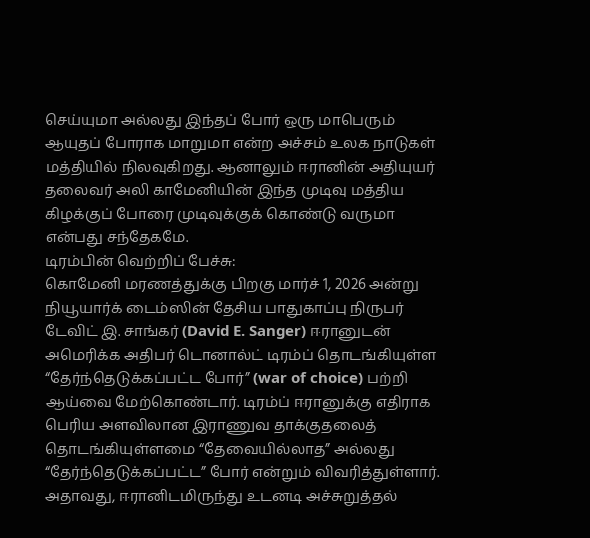செய்யுமா அல்லது இந்தப் போர் ஒரு மாபெரும் ஆயுதப் போராக மாறுமா என்ற அச்சம் உலக நாடுகள் மத்தியில் நிலவுகிறது. ஆனாலும் ஈரானின் அதியுயர் தலைவர் அலி காமேனியின் இந்த முடிவு மத்திய கிழக்குப் போரை முடிவுக்குக் கொண்டு வருமா என்பது சந்தேகமே.
டிரம்பின் வெற்றிப் பேச்சு:
கொமேனி மரணத்துக்கு பிறகு மார்ச் 1, 2026 அன்று நியூயார்க் டைம்ஸின் தேசிய பாதுகாப்பு நிருபர் டேவிட் இ. சாங்கர் (David E. Sanger) ஈரானுடன் அமெரிக்க அதிபர் டொனால்ட் டிரம்ப் தொடங்கியுள்ள “தேர்ந்தெடுக்கப்பட்ட போர்” (war of choice) பற்றி ஆய்வை மேற்கொண்டார். டிரம்ப் ஈரானுக்கு எதிராக பெரிய அளவிலான இராணுவ தாக்குதலைத் தொடங்கியுள்ளமை “தேவையில்லாத” அல்லது “தேர்ந்தெடுக்கப்பட்ட” போர் என்றும் விவரித்துள்ளார்.
அதாவது, ஈரானிடமிருந்து உடனடி அச்சுறுத்தல்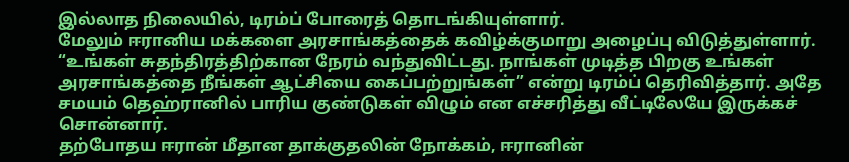இல்லாத நிலையில், டிரம்ப் போரைத் தொடங்கியுள்ளார்.
மேலும் ஈரானிய மக்களை அரசாங்கத்தைக் கவிழ்க்குமாறு அழைப்பு விடுத்துள்ளார். “உங்கள் சுதந்திரத்திற்கான நேரம் வந்துவிட்டது. நாங்கள் முடித்த பிறகு உங்கள் அரசாங்கத்தை நீங்கள் ஆட்சியை கைப்பற்றுங்கள்” என்று டிரம்ப் தெரிவித்தார். அதே சமயம் தெஹ்ரானில் பாரிய குண்டுகள் விழும் என எச்சரித்து வீட்டிலேயே இருக்கச் சொன்னார்.
தற்போதய ஈரான் மீதான தாக்குதலின் நோக்கம், ஈரானின்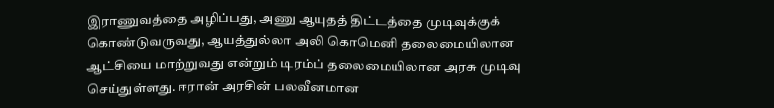இராணுவத்தை அழிப்பது, அணு ஆயுதத் திட்டத்தை முடிவுக்குக் கொண்டுவருவது, ஆயத்துல்லா அலி கொமெனி தலைமையிலான ஆட்சியை மாற்றுவது என்றும் டிரம்ப் தலைமையிலான அரசு முடிவு செய்துள்ளது. ஈரான் அரசின் பலவீனமான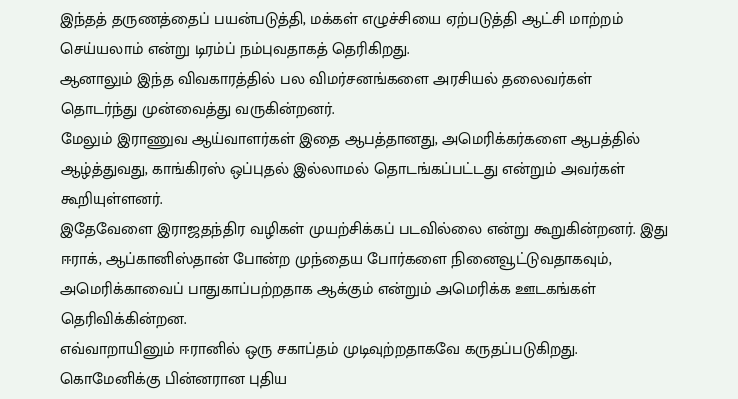இந்தத் தருணத்தைப் பயன்படுத்தி, மக்கள் எழுச்சியை ஏற்படுத்தி ஆட்சி மாற்றம் செய்யலாம் என்று டிரம்ப் நம்புவதாகத் தெரிகிறது.
ஆனாலும் இந்த விவகாரத்தில் பல விமர்சனங்களை அரசியல் தலைவர்கள் தொடர்ந்து முன்வைத்து வருகின்றனர்.
மேலும் இராணுவ ஆய்வாளர்கள் இதை ஆபத்தானது, அமெரிக்கர்களை ஆபத்தில் ஆழ்த்துவது, காங்கிரஸ் ஒப்புதல் இல்லாமல் தொடங்கப்பட்டது என்றும் அவர்கள் கூறியுள்ளனர்.
இதேவேளை இராஜதந்திர வழிகள் முயற்சிக்கப் படவில்லை என்று கூறுகின்றனர். இது ஈராக், ஆப்கானிஸ்தான் போன்ற முந்தைய போர்களை நினைவூட்டுவதாகவும், அமெரிக்காவைப் பாதுகாப்பற்றதாக ஆக்கும் என்றும் அமெரிக்க ஊடகங்கள் தெரிவிக்கின்றன.
எவ்வாறாயினும் ஈரானில் ஒரு சகாப்தம் முடிவுற்றதாகவே கருதப்படுகிறது.
கொமேனிக்கு பின்னரான புதிய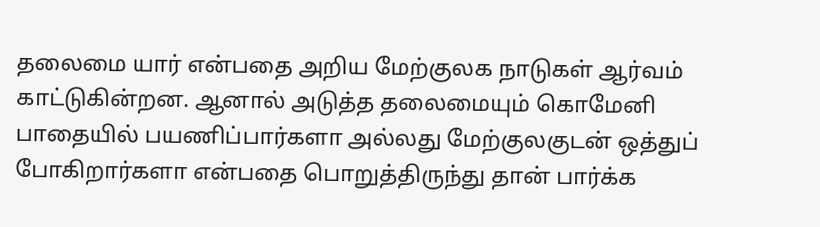தலைமை யார் என்பதை அறிய மேற்குலக நாடுகள் ஆர்வம் காட்டுகின்றன. ஆனால் அடுத்த தலைமையும் கொமேனி பாதையில் பயணிப்பார்களா அல்லது மேற்குலகுடன் ஒத்துப் போகிறார்களா என்பதை பொறுத்திருந்து தான் பார்க்க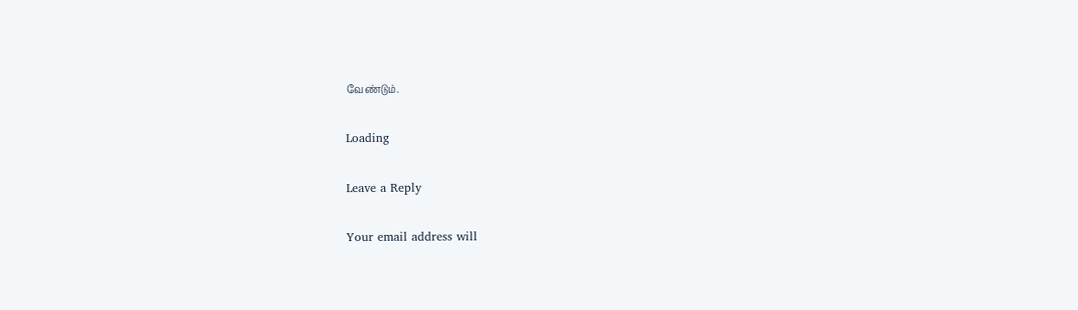வேண்டும்.

Loading

Leave a Reply

Your email address will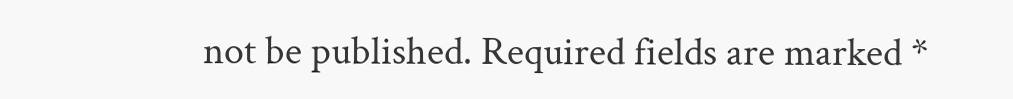not be published. Required fields are marked *